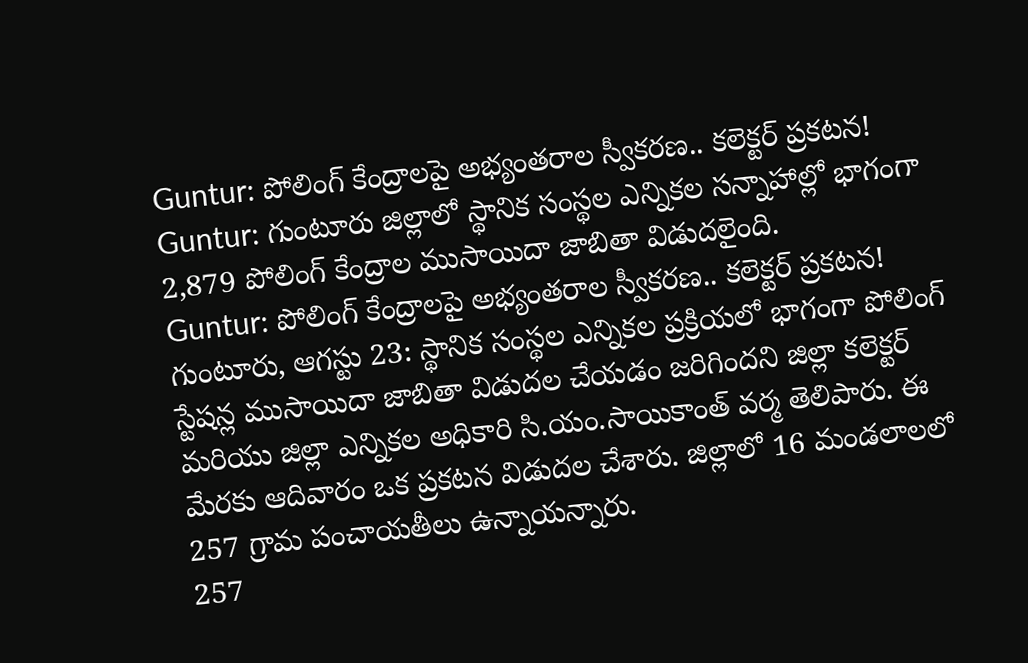Guntur: పోలింగ్ కేంద్రాలపై అభ్యంతరాల స్వీకరణ.. కలెక్టర్ ప్రకటన!
Guntur: గుంటూరు జిల్లాలో స్థానిక సంస్థల ఎన్నికల సన్నాహాల్లో భాగంగా 2,879 పోలింగ్ కేంద్రాల ముసాయిదా జాబితా విడుదలైంది.
Guntur: పోలింగ్ కేంద్రాలపై అభ్యంతరాల స్వీకరణ.. కలెక్టర్ ప్రకటన!
గుంటూరు, ఆగస్టు 23: స్థానిక సంస్థల ఎన్నికల ప్రక్రియలో భాగంగా పోలింగ్ స్టేషన్ల ముసాయిదా జాబితా విడుదల చేయడం జరిగిందని జిల్లా కలెక్టర్ మరియు జిల్లా ఎన్నికల అధికారి సి.యం.సాయికాంత్ వర్మ తెలిపారు. ఈ మేరకు ఆదివారం ఒక ప్రకటన విడుదల చేశారు. జిల్లాలో 16 మండలాలలో 257 గ్రామ పంచాయతీలు ఉన్నాయన్నారు.
257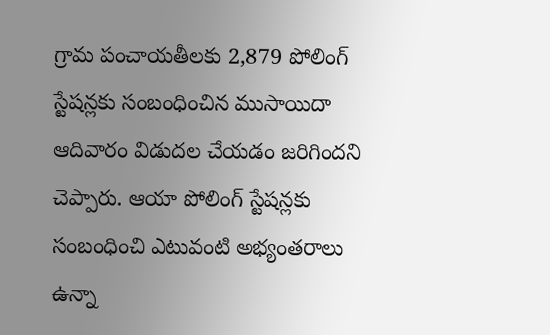గ్రామ పంచాయతీలకు 2,879 పోలింగ్ స్టేషన్లకు సంబంధించిన ముసాయిదా ఆదివారం విడుదల చేయడం జరిగిందని చెప్పారు. ఆయా పోలింగ్ స్టేషన్లకు సంబంధించి ఎటువంటి అభ్యంతరాలు ఉన్నా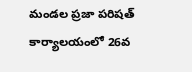మండల ప్రజా పరిషత్ కార్యాలయంలో 26వ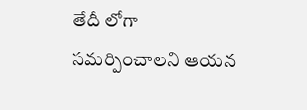తేదీ లోగా సమర్పించాలని ఆయన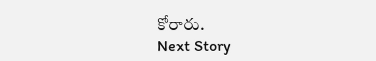కోరారు.
Next Story